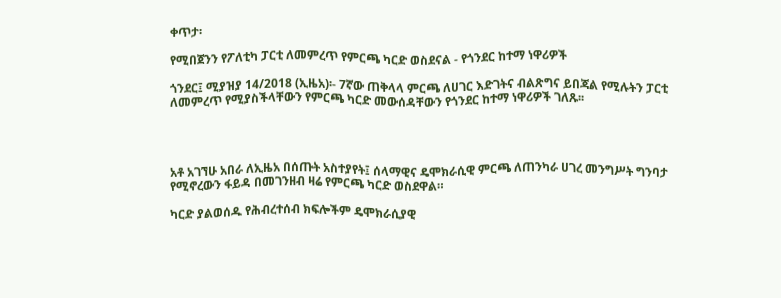ቀጥታ፡

የሚበጀንን የፖለቲካ ፓርቲ ለመምረጥ የምርጫ ካርድ ወስደናል - የጎንደር ከተማ ነዋሪዎች

ጎንደር፤ ሚያዝያ 14/2018 (ኢዜአ)፡- 7ኛው ጠቅላላ ምርጫ ለሀገር እድገትና ብልጽግና ይበጃል የሚሉትን ፓርቲ ለመምረጥ የሚያስችላቸውን የምርጫ ካርድ መውሰዳቸውን የጎንደር ከተማ ነዋሪዎች ገለጹ፡፡




አቶ አገኘሁ አበራ ለኢዜአ በሰጡት አስተያየት፤ ሰላማዊና ዴሞክራሲዊ ምርጫ ለጠንካራ ሀገረ መንግሥት ግንባታ የሚኖረውን ፋይዳ በመገንዘብ ዛሬ የምርጫ ካርድ ወስደዋል።

ካርድ ያልወሰዱ የሕብረተሰብ ክፍሎችም ዴሞክራሲያዊ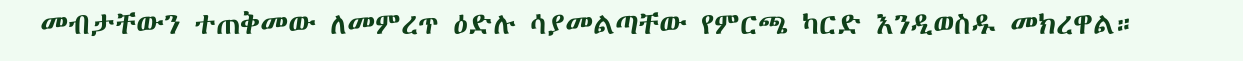መብታቸውን ተጠቅመው ለመምረጥ ዕድሉ ሳያመልጣቸው የምርጫ ካርድ እንዲወስዱ መክረዋል።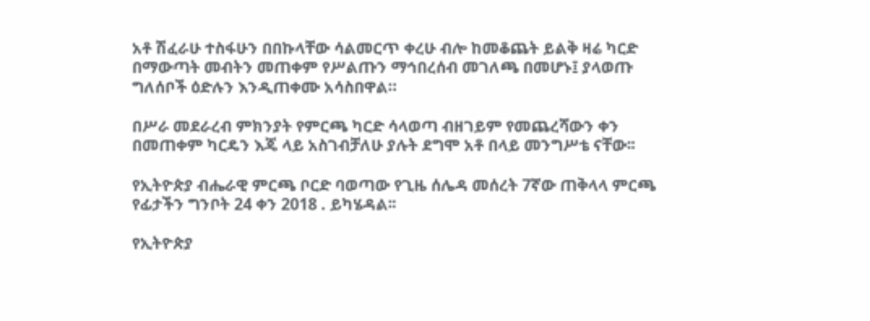አቶ ሽፈራሁ ተስፋሁን በበኩላቸው ሳልመርጥ ቀረሁ ብሎ ከመቆጨት ይልቅ ዛሬ ካርድ በማውጣት መብትን መጠቀም የሥልጡን ማኅበረሰብ መገለጫ በመሆኑ፤ ያላወጡ ግለሰቦች ዕድሉን እንዲጠቀሙ አሳስበዋል።

በሥራ መደራረብ ምክንያት የምርጫ ካርድ ሳላወጣ ብዘገይም የመጨረሻውን ቀን በመጠቀም ካርዴን እጄ ላይ አስገብቻለሁ ያሉት ደግሞ አቶ በላይ መንግሥቴ ናቸው፡፡

የኢትዮጵያ ብሔራዊ ምርጫ ቦርድ ባወጣው የጊዜ ሰሌዳ መሰረት 7ኛው ጠቅላላ ምርጫ የፊታችን ግንቦት 24 ቀን 2018 . ይካሄዳል፡፡

የኢትዮጵያ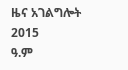ዜና አገልግሎት
2015
ዓ.ም